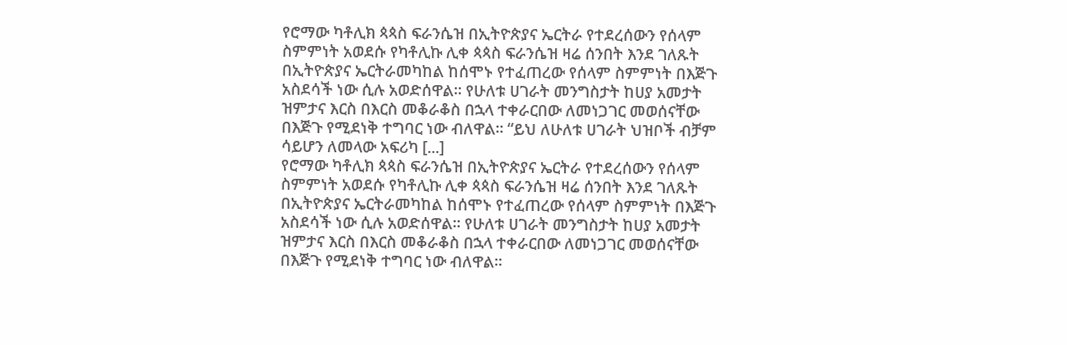የሮማው ካቶሊክ ጳጳስ ፍራንሴዝ በኢትዮጵያና ኤርትራ የተደረሰውን የሰላም ስምምነት አወደሱ የካቶሊኩ ሊቀ ጳጳስ ፍራንሴዝ ዛሬ ሰንበት እንደ ገለጹት በኢትዮጵያና ኤርትራመካከል ከሰሞኑ የተፈጠረው የሰላም ስምምነት በእጅጉ አስደሳች ነው ሲሉ አወድሰዋል። የሁለቱ ሀገራት መንግስታት ከሀያ አመታት ዝምታና እርስ በእርስ መቆራቆስ በኋላ ተቀራርበው ለመነጋገር መወሰናቸው በእጅጉ የሚደነቅ ተግባር ነው ብለዋል። “ይህ ለሁለቱ ሀገራት ህዝቦች ብቻም ሳይሆን ለመላው አፍሪካ [...]
የሮማው ካቶሊክ ጳጳስ ፍራንሴዝ በኢትዮጵያና ኤርትራ የተደረሰውን የሰላም ስምምነት አወደሱ የካቶሊኩ ሊቀ ጳጳስ ፍራንሴዝ ዛሬ ሰንበት እንደ ገለጹት በኢትዮጵያና ኤርትራመካከል ከሰሞኑ የተፈጠረው የሰላም ስምምነት በእጅጉ አስደሳች ነው ሲሉ አወድሰዋል። የሁለቱ ሀገራት መንግስታት ከሀያ አመታት ዝምታና እርስ በእርስ መቆራቆስ በኋላ ተቀራርበው ለመነጋገር መወሰናቸው በእጅጉ የሚደነቅ ተግባር ነው ብለዋል።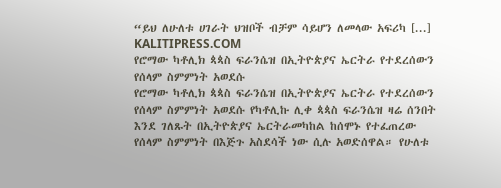“ይህ ለሁለቱ ሀገራት ህዝቦች ብቻም ሳይሆን ለመላው አፍሪካ [...]
KALITIPRESS.COM
የሮማው ካቶሊክ ጳጳስ ፍራንሴዝ በኢትዮጵያና ኤርትራ የተደረሰውን የሰላም ስምምነት አወደሱ
የሮማው ካቶሊክ ጳጳስ ፍራንሴዝ በኢትዮጵያና ኤርትራ የተደረሰውን የሰላም ስምምነት አወደሱ የካቶሊኩ ሊቀ ጳጳስ ፍራንሴዝ ዛሬ ሰንበት እንደ ገለጹት በኢትዮጵያና ኤርትራመካከል ከሰሞኑ የተፈጠረው የሰላም ስምምነት በእጅጉ አስደሳች ነው ሲሉ አወድሰዋል። የሁለቱ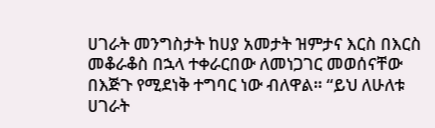ሀገራት መንግስታት ከሀያ አመታት ዝምታና እርስ በእርስ መቆራቆስ በኋላ ተቀራርበው ለመነጋገር መወሰናቸው በእጅጉ የሚደነቅ ተግባር ነው ብለዋል። “ይህ ለሁለቱ ሀገራት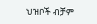ህዝቦች ብቻም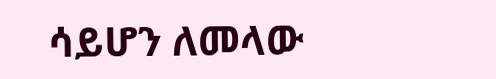ሳይሆን ለመላው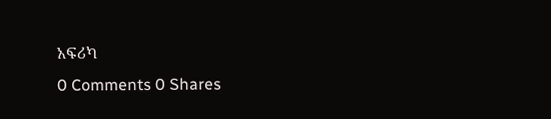አፍሪካ
0 Comments 0 Shares